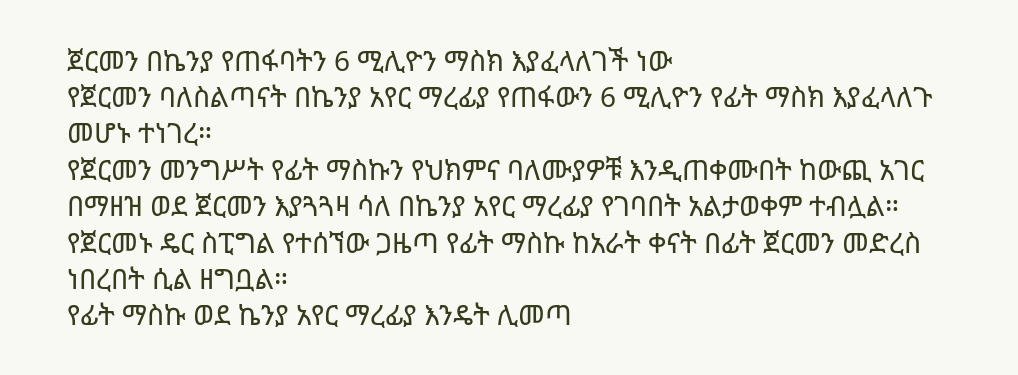ጀርመን በኬንያ የጠፋባትን 6 ሚሊዮን ማስክ እያፈላለገች ነው
የጀርመን ባለስልጣናት በኬንያ አየር ማረፊያ የጠፋውን 6 ሚሊዮን የፊት ማስክ እያፈላለጉ መሆኑ ተነገረ።
የጀርመን መንግሥት የፊት ማስኩን የህክምና ባለሙያዎቹ እንዲጠቀሙበት ከውጪ አገር በማዘዝ ወደ ጀርመን እያጓጓዛ ሳለ በኬንያ አየር ማረፊያ የገባበት አልታወቀም ተብሏል።
የጀርመኑ ዴር ስፒግል የተሰኘው ጋዜጣ የፊት ማስኩ ከአራት ቀናት በፊት ጀርመን መድረስ ነበረበት ሲል ዘግቧል።
የፊት ማስኩ ወደ ኬንያ አየር ማረፊያ እንዴት ሊመጣ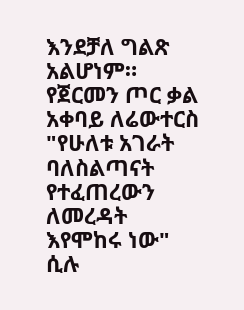እንደቻለ ግልጽ አልሆነም።
የጀርመን ጦር ቃል አቀባይ ለሬውተርስ "የሁለቱ አገራት ባለስልጣናት የተፈጠረውን ለመረዳት እየሞከሩ ነው" ሲሉ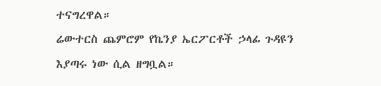ተናግረዋል።
ሬውተርስ ጨምሮም የኬንያ ኤርፖርቶች ኃላፊ ጉዳዩን እያጣሩ ነው ሲል ዘግቧል።